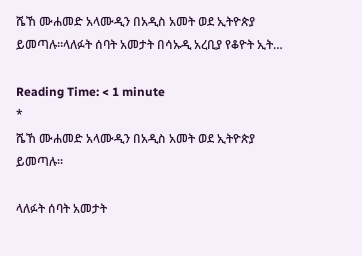ሼኸ ሙሐመድ አላሙዲን በአዲስ አመት ወደ ኢትዮጵያ ይመጣሉ።ላለፉት ሰባት አመታት በሳኡዲ አረቢያ የቆዮት ኢት…

Reading Time: < 1 minute
*
ሼኸ ሙሐመድ አላሙዲን በአዲስ አመት ወደ ኢትዮጵያ ይመጣሉ።

ላለፉት ሰባት አመታት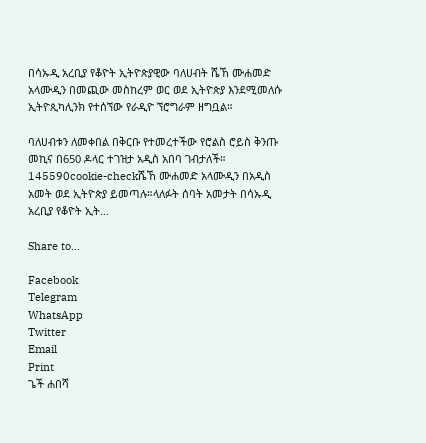በሳኡዲ አረቢያ የቆዮት ኢትዮጵያዊው ባለሀብት ሼኸ ሙሐመድ አላሙዲን በመጪው መስከረም ወር ወደ ኢትዮጵያ እንደሚመለሱ
ኢትዮጲካሊንክ የተሰኘው የራዲዮ ኘሮግራም ዘግቧል።

ባለሀብቱን ለመቀበል በቅርቡ የተመረተችው የሮልስ ሮይስ ቅንጡ መኪና በ650 ዶላር ተገዝታ አዲስ አበባ ገብታለች።
145590cookie-checkሼኸ ሙሐመድ አላሙዲን በአዲስ አመት ወደ ኢትዮጵያ ይመጣሉ።ላለፉት ሰባት አመታት በሳኡዲ አረቢያ የቆዮት ኢት…

Share to...

Facebook
Telegram
WhatsApp
Twitter
Email
Print
ጌች ሐበሻ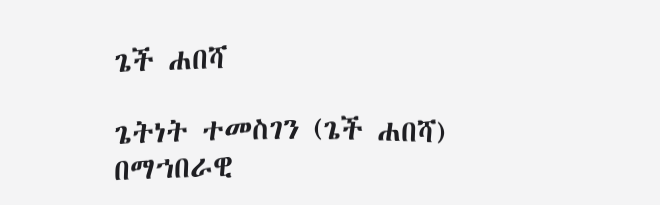ጌች ሐበሻ

ጌትነት ተመስገን (ጌች ሐበሻ) በማኀበራዊ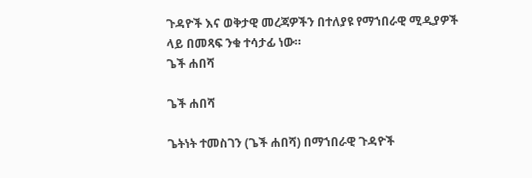ጉዳዮች እና ወቅታዊ መረጃዎችን በተለያዩ የማኀበራዊ ሚዲያዎች ላይ በመጻፍ ንቁ ተሳታፊ ነው።
ጌች ሐበሻ

ጌች ሐበሻ

ጌትነት ተመስገን (ጌች ሐበሻ) በማኀበራዊ ጉዳዮች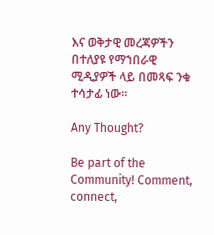እና ወቅታዊ መረጃዎችን በተለያዩ የማኀበራዊ ሚዲያዎች ላይ በመጻፍ ንቁ ተሳታፊ ነው።

Any Thought?

Be part of the Community! Comment, connect,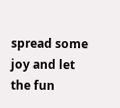spread some joy and let the fun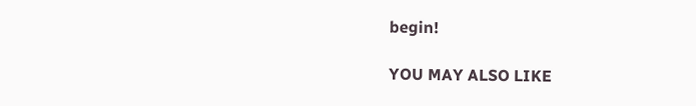begin!

YOU MAY ALSO LIKE